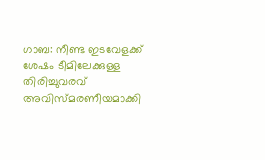ഗാബ: നീണ്ട ഇടവേളക്ക് ശേഷം ടീമിലേക്കുള്ള തിരിച്ചുവരവ് അവിസ്മരണീയമാക്കി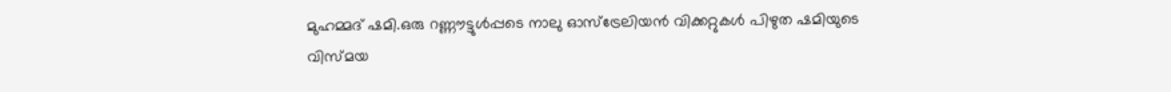മുഹമ്മദ് ഷമി.ഒരു റണ്ണൗട്ടുൾപ്പടെ നാലു ഓസ്‌ട്രേലിയൻ വിക്കറ്റുകൾ പിഴുത ഷമിയുടെ വിസ്മയ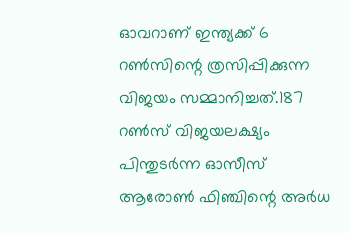ഓവറാണ് ഇന്ത്യക്ക് 6 റൺസിന്റെ ത്രസിപ്പിക്കുന്ന വിജയം സമ്മാനിച്ചത്.187 റൺസ് വിജയലക്ഷ്യം പിന്തുടർന്ന ഓസീസ് ആരോൺ ഫിഞ്ചിന്റെ അർധ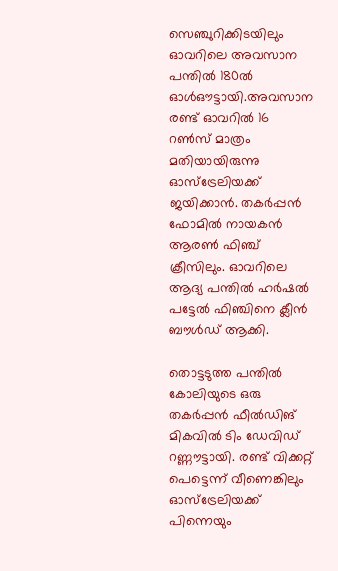സെഞ്ചുറിക്കിടയിലും ഓവറിലെ അവസാന പന്തിൽ 180ൽ ഓൾഔട്ടായി.അവസാന രണ്ട് ഓവറിൽ 16 റൺസ് മാത്രം മതിയായിരുന്നു ഓസ്ട്രേലിയക്ക് ജയിക്കാൻ. തകർപ്പൻ ഫോമിൽ നായകൻ ആരൺ ഫിഞ്ച് ക്രീസിലും. ഓവറിലെ ആദ്യ പന്തിൽ ഹർഷൽ പട്ടേൽ ഫിഞ്ചിനെ ക്ലീൻ ബൗൾഡ് ആക്കി.

തൊട്ടടുത്ത പന്തിൽ കോലിയുടെ ഒരു തകർപ്പൻ ഫീൽഡിങ് മികവിൽ ടിം ഡേവിഡ് റണ്ണൗട്ടായി. രണ്ട് വിക്കറ്റ് പെട്ടെന്ന് വീണെങ്കിലും ഓസ്ട്രേലിയക്ക് പിന്നെയും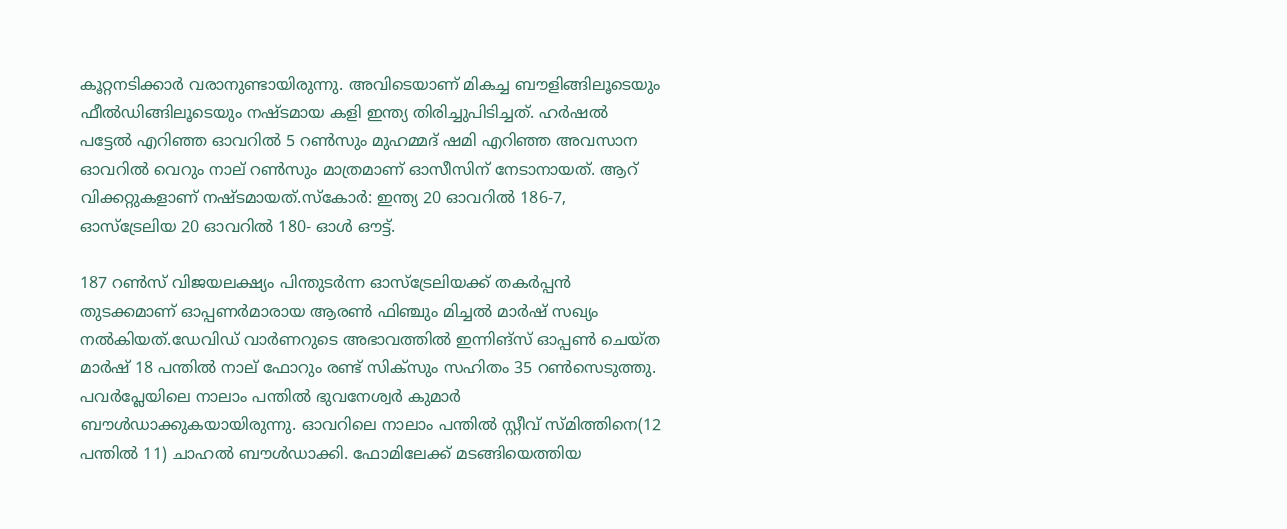കൂറ്റനടിക്കാർ വരാനുണ്ടായിരുന്നു. അവിടെയാണ് മികച്ച ബൗളിങ്ങിലൂടെയും ഫീൽഡിങ്ങിലൂടെയും നഷ്ടമായ കളി ഇന്ത്യ തിരിച്ചുപിടിച്ചത്. ഹർഷൽ പട്ടേൽ എറിഞ്ഞ ഓവറിൽ 5 റൺസും മുഹമ്മദ് ഷമി എറിഞ്ഞ അവസാന ഓവറിൽ വെറും നാല് റൺസും മാത്രമാണ് ഓസീസിന് നേടാനായത്. ആറ് വിക്കറ്റുകളാണ് നഷ്ടമായത്.സ്‌കോർ: ഇന്ത്യ 20 ഓവറിൽ 186-7, ഓസ്ട്രേലിയ 20 ഓവറിൽ 180- ഓൾ ഔട്ട്.

187 റൺസ് വിജയലക്ഷ്യം പിന്തുടർന്ന ഓസ്ട്രേലിയക്ക് തകർപ്പൻ തുടക്കമാണ് ഓപ്പണർമാരായ ആരൺ ഫിഞ്ചും മിച്ചൽ മാർഷ് സഖ്യം നൽകിയത്.ഡേവിഡ് വാർണറുടെ അഭാവത്തിൽ ഇന്നിങ്സ് ഓപ്പൺ ചെയ്ത മാർഷ് 18 പന്തിൽ നാല് ഫോറും രണ്ട് സിക്സും സഹിതം 35 റൺസെടുത്തു. പവർപ്ലേയിലെ നാലാം പന്തിൽ ഭുവനേശ്വർ കുമാർ ബൗൾഡാക്കുകയായിരുന്നു. ഓവറിലെ നാലാം പന്തിൽ സ്റ്റീവ് സ്മിത്തിനെ(12 പന്തിൽ 11) ചാഹൽ ബൗൾഡാക്കി. ഫോമിലേക്ക് മടങ്ങിയെത്തിയ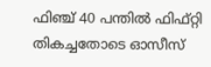ഫിഞ്ച് 40 പന്തിൽ ഫിഫ്റ്റി തികച്ചതോടെ ഓസീസ്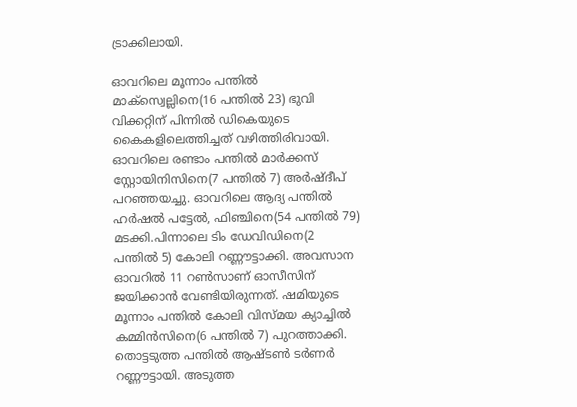ട്രാക്കിലായി.

ഓവറിലെ മൂന്നാം പന്തിൽ മാക്സ്വെല്ലിനെ(16 പന്തിൽ 23) ഭുവി വിക്കറ്റിന് പിന്നിൽ ഡികെയുടെ കൈകളിലെത്തിച്ചത് വഴിത്തിരിവായി. ഓവറിലെ രണ്ടാം പന്തിൽ മാർക്കസ് സ്റ്റോയിനിസിനെ(7 പന്തിൽ 7) അർഷ്ദീപ് പറഞ്ഞയച്ചു. ഓവറിലെ ആദ്യ പന്തിൽ ഹർഷൽ പട്ടേൽ, ഫിഞ്ചിനെ(54 പന്തിൽ 79) മടക്കി.പിന്നാലെ ടിം ഡേവിഡിനെ(2 പന്തിൽ 5) കോലി റണ്ണൗട്ടാക്കി. അവസാന ഓവറിൽ 11 റൺസാണ് ഓസീസിന് ജയിക്കാൻ വേണ്ടിയിരുന്നത്. ഷമിയുടെ മൂന്നാം പന്തിൽ കോലി വിസ്മയ ക്യാച്ചിൽ കമ്മിൻസിനെ(6 പന്തിൽ 7) പുറത്താക്കി. തൊട്ടടുത്ത പന്തിൽ ആഷ്ടൺ ടർണർ റണ്ണൗട്ടായി. അടുത്ത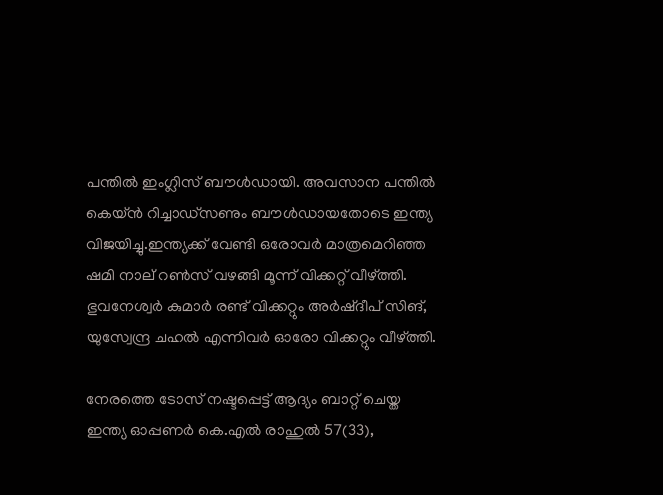പന്തിൽ ഇംഗ്ലിസ് ബൗൾഡായി. അവസാന പന്തിൽ കെയ്ൻ റിച്ചാഡ്സണും ബൗൾഡായതോടെ ഇന്ത്യ വിജയിച്ചു.ഇന്ത്യക്ക് വേണ്ടി ഒരോവർ മാത്രമെറിഞ്ഞ ഷമി നാല് റൺസ് വഴങ്ങി മൂന്ന് വിക്കറ്റ് വീഴ്‌ത്തി. ഭുവനേശ്വർ കുമാർ രണ്ട് വിക്കറ്റും അർഷ്ദീപ് സിങ്, യുസ്വേന്ദ്ര ചഹൽ എന്നിവർ ഓരോ വിക്കറ്റും വീഴ്‌ത്തി.

നേരത്തെ ടോസ് നഷ്ടപ്പെട്ട് ആദ്യം ബാറ്റ് ചെയ്ത ഇന്ത്യ ഓപ്പണർ കെ.എൽ രാഹുൽ 57(33),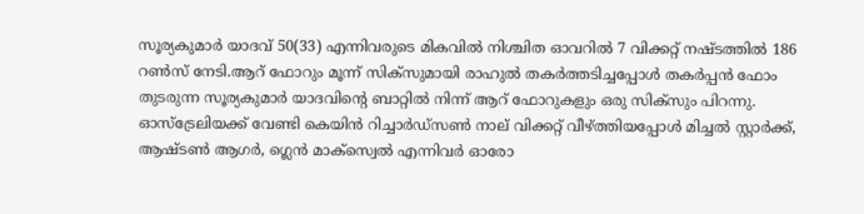സൂര്യകുമാർ യാദവ് 50(33) എന്നിവരുടെ മികവിൽ നിശ്ചിത ഓവറിൽ 7 വിക്കറ്റ് നഷ്ടത്തിൽ 186 റൺസ് നേടി.ആറ് ഫോറും മൂന്ന് സിക്‌സുമായി രാഹുൽ തകർത്തടിച്ചപ്പോൾ തകർപ്പൻ ഫോം തുടരുന്ന സൂര്യകുമാർ യാദവിന്റെ ബാറ്റിൽ നിന്ന് ആറ് ഫോറുകളും ഒരു സിക്‌സും പിറന്നു. ഓസ്‌ട്രേലിയക്ക് വേണ്ടി കെയിൻ റിച്ചാർഡ്‌സൺ നാല് വിക്കറ്റ് വീഴ്‌ത്തിയപ്പോൾ മിച്ചൽ സ്റ്റാർക്ക്, ആഷ്ടൺ ആഗർ, ഗ്ലെൻ മാക്‌സ്വെൽ എന്നിവർ ഓരോ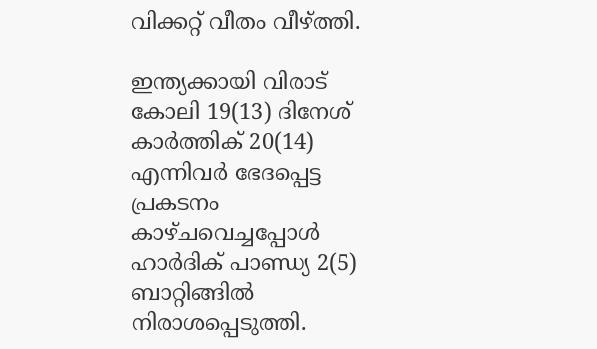വിക്കറ്റ് വീതം വീഴ്‌ത്തി.

ഇന്ത്യക്കായി വിരാട് കോലി 19(13) ദിനേശ് കാർത്തിക് 20(14) എന്നിവർ ഭേദപ്പെട്ട പ്രകടനം കാഴ്ചവെച്ചപ്പോൾ ഹാർദിക് പാണ്ഡ്യ 2(5) ബാറ്റിങ്ങിൽ നിരാശപ്പെടുത്തി.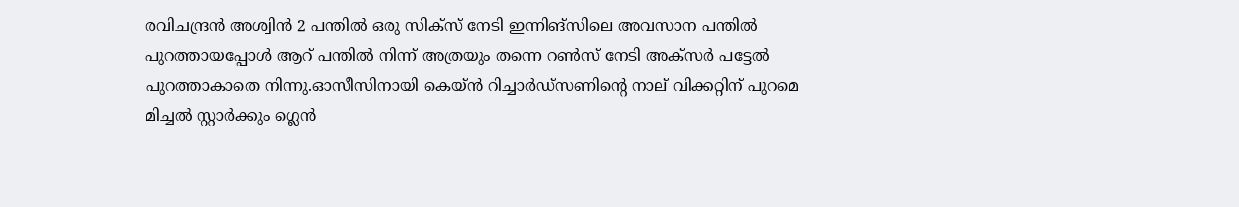രവിചന്ദ്രൻ അശ്വിൻ 2 പന്തിൽ ഒരു സിക്‌സ് നേടി ഇന്നിങ്‌സിലെ അവസാന പന്തിൽ പുറത്തായപ്പോൾ ആറ് പന്തിൽ നിന്ന് അത്രയും തന്നെ റൺസ് നേടി അക്‌സർ പട്ടേൽ പുറത്താകാതെ നിന്നു.ഓസീസിനായി കെയ്ൻ റിച്ചാർഡ്സണിന്റെ നാല് വിക്കറ്റിന് പുറമെ മിച്ചൽ സ്റ്റാർക്കും ഗ്ലെൻ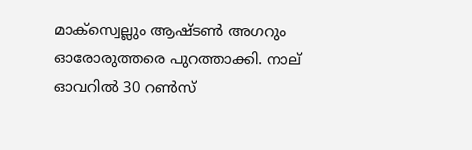മാക്സ്വെല്ലും ആഷ്ടൺ അഗറും ഓരോരുത്തരെ പുറത്താക്കി. നാല് ഓവറിൽ 30 റൺസ്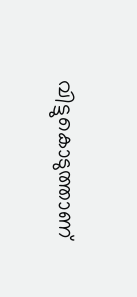വിട്ടുകൊടുത്താണ്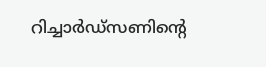റിച്ചാർഡ്സണിന്റെ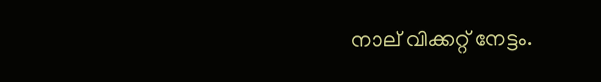നാല് വിക്കറ്റ് നേട്ടം.